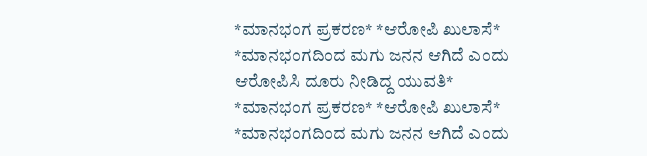*ಮಾನಭಂಗ ಪ್ರಕರಣ* *ಆರೋಪಿ ಖುಲಾಸೆ* *ಮಾನಭಂಗದಿಂದ ಮಗು ಜನನ ಆಗಿದೆ ಎಂದು ಆರೋಪಿಸಿ ದೂರು ನೀಡಿದ್ದ ಯುವತಿ*
*ಮಾನಭಂಗ ಪ್ರಕರಣ* *ಆರೋಪಿ ಖುಲಾಸೆ* *ಮಾನಭಂಗದಿಂದ ಮಗು ಜನನ ಆಗಿದೆ ಎಂದು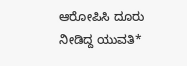ಆರೋಪಿಸಿ ದೂರು ನೀಡಿದ್ದ ಯುವತಿ*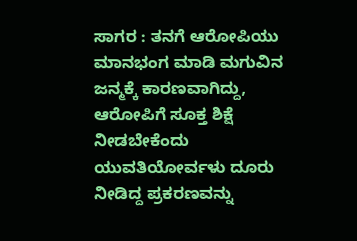ಸಾಗರ : ತನಗೆ ಆರೋಪಿಯು ಮಾನಭಂಗ ಮಾಡಿ ಮಗುವಿನ ಜನ್ಮಕ್ಕೆ ಕಾರಣವಾಗಿದ್ದು, ಆರೋಪಿಗೆ ಸೂಕ್ತ ಶಿಕ್ಷೆ ನೀಡಬೇಕೆಂದು ಯುವತಿಯೋರ್ವಳು ದೂರು ನೀಡಿದ್ದ ಪ್ರಕರಣವನ್ನು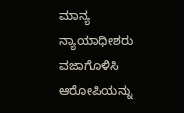ಮಾನ್ಯ ನ್ಯಾಯಾಧೀಶರು ವಜಾಗೊಳಿಸಿ ಆರೋಪಿಯನ್ನು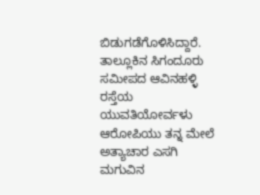ಬಿಡುಗಡೆಗೊಳಿಸಿದ್ದಾರೆ. ತಾಲ್ಲೂಕಿನ ಸಿಗಂದೂರು ಸಮೀಪದ ಆವಿನಹಳ್ಳಿ ರಸ್ತೆಯ ಯುವತಿಯೋರ್ವಳು ಆರೋಪಿಯು ತನ್ನ ಮೇಲೆ ಅತ್ಯಾಚಾರ ಎಸಗಿ ಮಗುವಿನ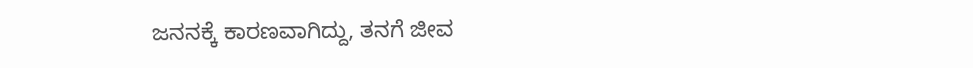ಜನನಕ್ಕೆ ಕಾರಣವಾಗಿದ್ದು, ತನಗೆ ಜೀವ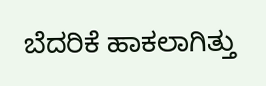ಬೆದರಿಕೆ ಹಾಕಲಾಗಿತ್ತು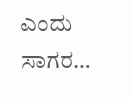ಎಂದು ಸಾಗರ…